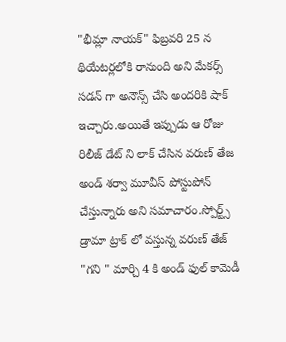"భీమ్లా నాయక్" ఫిబ్రవరి 25 న థియేటర్లలోకి రానుంది అని మేకర్స్ సడన్ గా అనౌన్స్ చేసి అందరికి షాక్ ఇచ్చారు.అయితే ఇప్పుడు ఆ రోజు రిలీజ్ డేట్ ని లాక్ చేసిన వరుణ్ తేజ అండ్ శర్వా మూవీస్ పోస్టుపోన్ చేస్తున్నారు అని సమాచారం.స్పోర్ట్స్ డ్రామా ట్రాక్ లో వస్తున్న వరుణ్ తేజ్ "గని " మార్చి 4 కి అండ్ ఫుల్ కామెడీ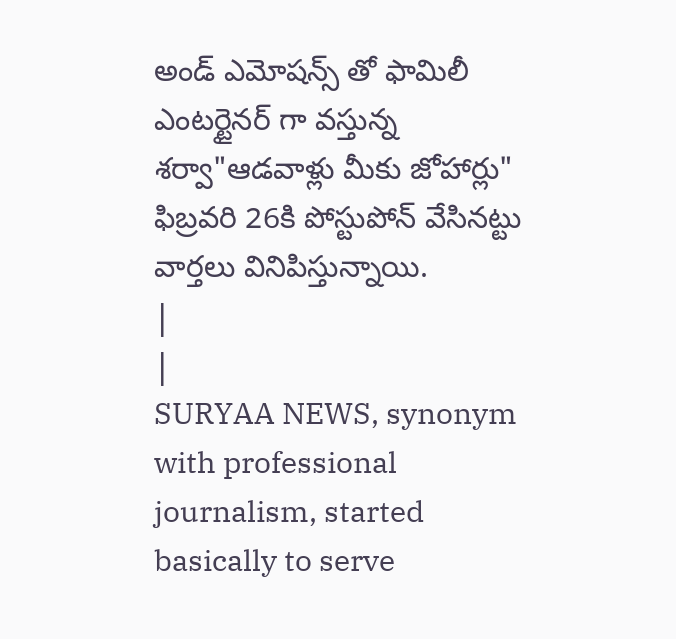అండ్ ఎమోషన్స్ తో ఫామిలీ ఎంటర్టైనర్ గా వస్తున్న శర్వా"ఆడవాళ్లు మీకు జోహార్లు" ఫిబ్రవరి 26కి పోస్టుపోన్ వేసినట్టు వార్తలు వినిపిస్తున్నాయి.
|
|
SURYAA NEWS, synonym with professional journalism, started basically to serve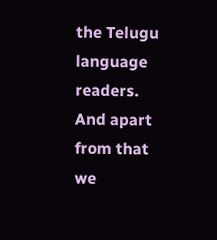the Telugu language readers. And apart from that we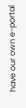have our own e-portal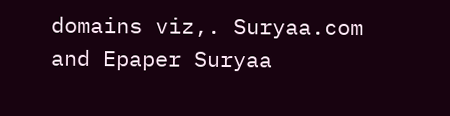domains viz,. Suryaa.com and Epaper Suryaa